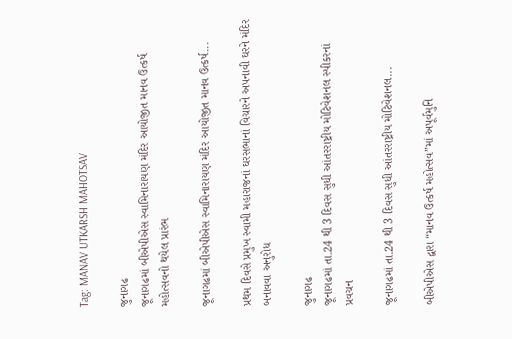Tag: MANAV UTKARSH MAHOTSAV

જુનાગઢ
જૂનાગઢમાં બીએપીએસ સ્વામિનારાયણ મંદિર આયોજીત માનવ ઉત્કર્ષ મહોત્સવનો થયેલ પ્રારંભ

જૂનાગઢમાં બીએપીએસ સ્વામિનારાયણ મંદિર આયોજીત માનવ ઉત્કર્ષ...

પ્રથમ દિવસે પ્રમુખ સ્વામી મહારાજનાં ઘરસભાનાં વિચારને અપનાવી ઘરને મંદિર બનાવવા અનુરોધ

જુનાગઢ
જૂનાગઢમાં તા.24 થી 3 દિવસ સુધી આંતરરાષ્ટ્રીય મોટિવેશનલ સ્પીકરનાં પ્રવચન

જૂનાગઢમાં તા.24 થી 3 દિવસ સુધી આંતરરાષ્ટ્રીય મોટિવેશનલ...

બીએપીએસ દ્વારા “માનવ ઉત્કર્ષ મહોત્સવ”માં અપૂર્વમુનિ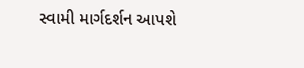સ્વામી માર્ગદર્શન આપશે